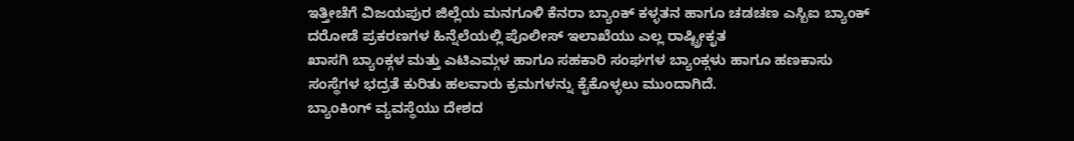ಇತ್ತೀಚೆಗೆ ವಿಜಯಪುರ ಜಿಲ್ಲೆಯ ಮನಗೂಳಿ ಕೆನರಾ ಬ್ಯಾಂಕ್ ಕಳ್ಳತನ ಹಾಗೂ ಚಡಚಣ ಎಸ್ಬಿಐ ಬ್ಯಾಂಕ್ ದರೋಡೆ ಪ್ರಕರಣಗಳ ಹಿನ್ನೆಲೆಯಲ್ಲಿ ಪೊಲೀಸ್ ಇಲಾಖೆಯು ಎಲ್ಲ ರಾಷ್ಟ್ರೀಕೃತ
ಖಾಸಗಿ ಬ್ಯಾಂಕ್ಗಳ ಮತ್ತು ಎಟಿಎಮ್ಗಳ ಹಾಗೂ ಸಹಕಾರಿ ಸಂಘಗಳ ಬ್ಯಾಂಕ್ಗಳು ಹಾಗೂ ಹಣಕಾಸು ಸಂಸ್ಥೆಗಳ ಭದ್ರತೆ ಕುರಿತು ಹಲವಾರು ಕ್ರಮಗಳನ್ನು ಕೈಕೊಳ್ಳಲು ಮುಂದಾಗಿದೆ.
ಬ್ಯಾಂಕಿಂಗ್ ವ್ಯವಸ್ಥೆಯು ದೇಶದ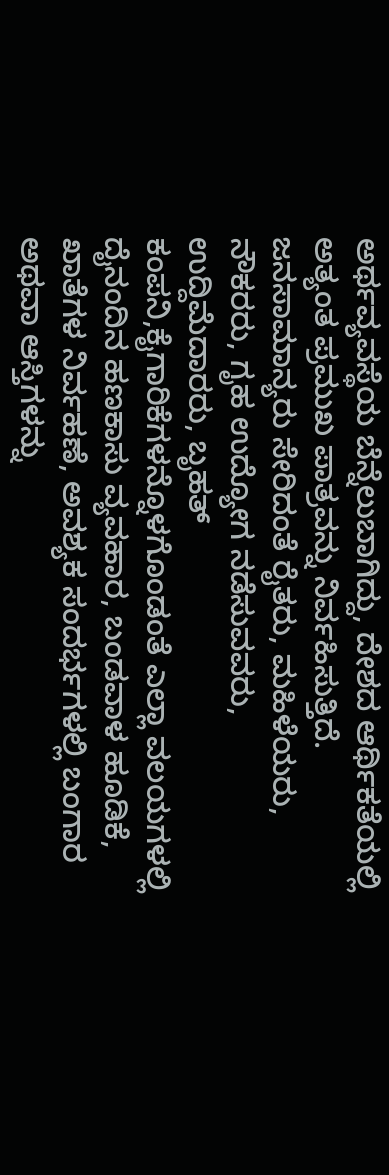ಅರ್ಥವ್ಯವಸ್ಥೆಯ ಬೆನ್ನೆಲುಬಾಗಿದ್ದು, ದೇಶದ ಆರ್ಥಿಕತೆಯಲ್ಲಿ ಅತ್ಯಂತ ಪ್ರಮುಖ ಪಾತ್ರವನ್ನು ನಿರ್ವಹಿಸುತ್ತಿದೆ. ಜನಸಾಮಾನ್ಯರು ಸೇರಿದಂತೆ ರೈತರು, ಮಹಿಳೆಯರು, ನೌಕರರು, ಗೃಹ ಉದ್ಯೋಗ ನಡೆಸುವವರು, ಉದ್ದಿಮೆದಾರರು, ಬೃಹತ್ ಕಂಪನಿ,ಕೈಗಾರಿಕೆಗಳನ್ನೊಳಗೊಂಡಂತೆ ಎಲ್ಲಾ ವಲಯಗಳಲ್ಲಿ ದೈನಂದಿನ ಹಣಕಾಸು ವ್ಯವಹಾರ, ಬಂಡವಾಳ ಹೂಡಿಕೆ, ಖಾತೆಗಳ ನಿರ್ವಹಣೆ, ಅವಶ್ಯಕ ಸಂದರ್ಭಗಳಲ್ಲಿ ಬಂಗಾರ ಅಥವಾ ಆಸ್ತಿಗಳನ್ನು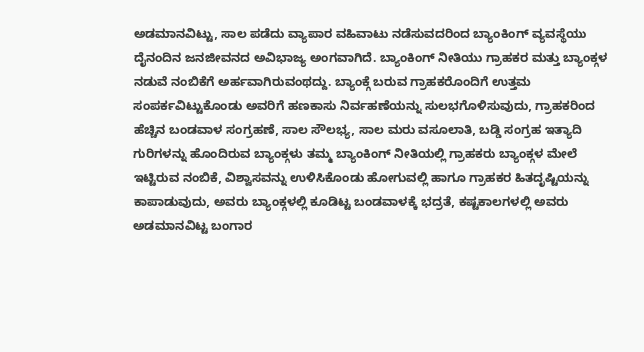ಅಡಮಾನವಿಟ್ಟು, ಸಾಲ ಪಡೆದು ವ್ಯಾಪಾರ ವಹಿವಾಟು ನಡೆಸುವದರಿಂದ ಬ್ಯಾಂಕಿಂಗ್ ವ್ಯವಸ್ಥೆಯು ದೈನಂದಿನ ಜನಜೀವನದ ಅವಿಭಾಜ್ಯ ಅಂಗವಾಗಿದೆ. ಬ್ಯಾಂಕಿಂಗ್ ನೀತಿಯು ಗ್ರಾಹಕರ ಮತ್ತು ಬ್ಯಾಂಕ್ಗಳ ನಡುವೆ ನಂಬಿಕೆಗೆ ಅರ್ಹವಾಗಿರುವಂಥದ್ದು. ಬ್ಯಾಂಕ್ಗೆ ಬರುವ ಗ್ರಾಹಕರೊಂದಿಗೆ ಉತ್ತಮ ಸಂಪರ್ಕವಿಟ್ಟುಕೊಂಡು ಅವರಿಗೆ ಹಣಕಾಸು ನಿರ್ವಹಣೆಯನ್ನು ಸುಲಭಗೊಳಿಸುವುದು, ಗ್ರಾಹಕರಿಂದ ಹೆಚ್ಚಿನ ಬಂಡವಾಳ ಸಂಗ್ರಹಣೆ, ಸಾಲ ಸೌಲಭ್ಯ, ಸಾಲ ಮರು ವಸೂಲಾತಿ, ಬಡ್ಡಿ ಸಂಗ್ರಹ ಇತ್ಯಾದಿ ಗುರಿಗಳನ್ನು ಹೊಂದಿರುವ ಬ್ಯಾಂಕ್ಗಳು ತಮ್ಮ ಬ್ಯಾಂಕಿಂಗ್ ನೀತಿಯಲ್ಲಿ ಗ್ರಾಹಕರು ಬ್ಯಾಂಕ್ಗಳ ಮೇಲೆ ಇಟ್ಟಿರುವ ನಂಬಿಕೆ, ವಿಶ್ವಾಸವನ್ನು ಉಳಿಸಿಕೊಂಡು ಹೋಗುವಲ್ಲಿ ಹಾಗೂ ಗ್ರಾಹಕರ ಹಿತದೃಷ್ಟಿಯನ್ನು ಕಾಪಾಡುವುದು, ಅವರು ಬ್ಯಾಂಕ್ಗಳಲ್ಲಿ ಕೂಡಿಟ್ಟ ಬಂಡವಾಳಕ್ಕೆ ಭದ್ರತೆ, ಕಷ್ಟಕಾಲಗಳಲ್ಲಿ ಅವರು ಅಡಮಾನವಿಟ್ಟ ಬಂಗಾರ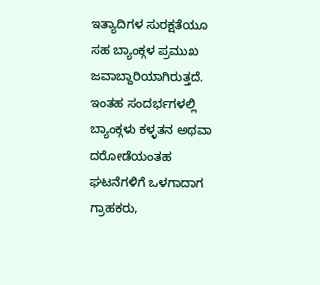ಇತ್ಯಾದಿಗಳ ಸುರಕ್ಷತೆಯೂ ಸಹ ಬ್ಯಾಂಕ್ಗಳ ಪ್ರಮುಖ ಜವಾಬ್ದಾರಿಯಾಗಿರುತ್ತದೆ. ಇಂತಹ ಸಂದರ್ಭಗಳಲ್ಲಿ ಬ್ಯಾಂಕ್ಗಳು ಕಳ್ಳತನ ಅಥವಾ ದರೋಡೆಯಂತಹ ಘಟನೆಗಳಿಗೆ ಒಳಗಾದಾಗ ಗ್ರಾಹಕರು,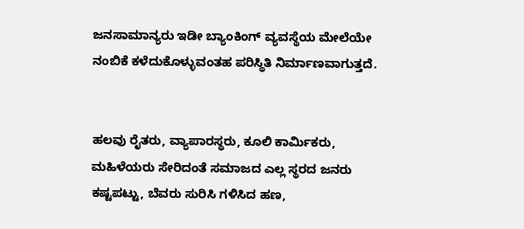ಜನಸಾಮಾನ್ಯರು ಇಡೀ ಬ್ಯಾಂಕಿಂಗ್ ವ್ಯವಸ್ಥೆಯ ಮೇಲೆಯೇ ನಂಬಿಕೆ ಕಳೆದುಕೊಳ್ಳುವಂತಹ ಪರಿಸ್ಥಿತಿ ನಿರ್ಮಾಣವಾಗುತ್ತದೆ.


ಹಲವು ರೈತರು, ವ್ಯಾಪಾರಸ್ಥರು, ಕೂಲಿ ಕಾರ್ಮಿಕರು, ಮಹಿಳೆಯರು ಸೇರಿದಂತೆ ಸಮಾಜದ ಎಲ್ಲ ಸ್ಥರದ ಜನರು ಕಷ್ಟಪಟ್ಟು, ಬೆವರು ಸುರಿಸಿ ಗಳಿಸಿದ ಹಣ,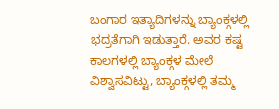ಬಂಗಾರ ಇತ್ಯಾದಿಗಳನ್ನು ಬ್ಯಾಂಕ್ಗಳಲ್ಲಿ ಭದ್ರತೆಗಾಗಿ ಇಡುತ್ತಾರೆ. ಅವರ ಕಷ್ಟ ಕಾಲಗಳಲ್ಲಿ ಬ್ಯಾಂಕ್ಗಳ ಮೇಲೆ ವಿಶ್ವಾಸವಿಟ್ಟು, ಬ್ಯಾಂಕ್ಗಳಲ್ಲಿ ತಮ್ಮ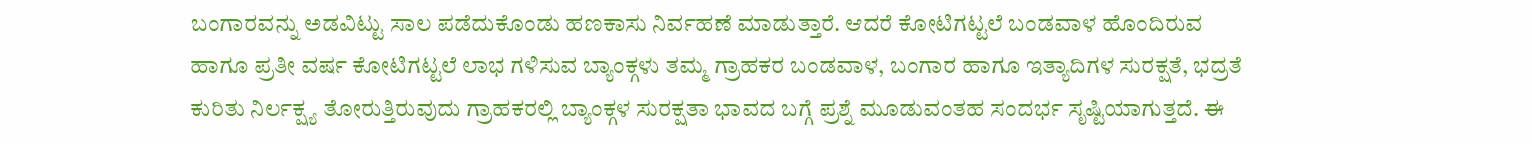ಬಂಗಾರವನ್ನು ಅಡವಿಟ್ಟು ಸಾಲ ಪಡೆದುಕೊಂಡು ಹಣಕಾಸು ನಿರ್ವಹಣೆ ಮಾಡುತ್ತಾರೆ. ಆದರೆ ಕೋಟಿಗಟ್ಟಲೆ ಬಂಡವಾಳ ಹೊಂದಿರುವ ಹಾಗೂ ಪ್ರತೀ ವರ್ಷ ಕೋಟಿಗಟ್ಟಲೆ ಲಾಭ ಗಳಿಸುವ ಬ್ಯಾಂಕ್ಗಳು ತಮ್ಮ ಗ್ರಾಹಕರ ಬಂಡವಾಳ, ಬಂಗಾರ ಹಾಗೂ ಇತ್ಯಾದಿಗಳ ಸುರಕ್ಷತೆ, ಭದ್ರತೆ ಕುರಿತು ನಿರ್ಲಕ್ಷ್ಯ ತೋರುತ್ತಿರುವುದು ಗ್ರಾಹಕರಲ್ಲಿ ಬ್ಯಾಂಕ್ಗಳ ಸುರಕ್ಷತಾ ಭಾವದ ಬಗ್ಗೆ ಪ್ರಶ್ನೆ ಮೂಡುವಂತಹ ಸಂದರ್ಭ ಸೃಷ್ಟಿಯಾಗುತ್ತದೆ. ಈ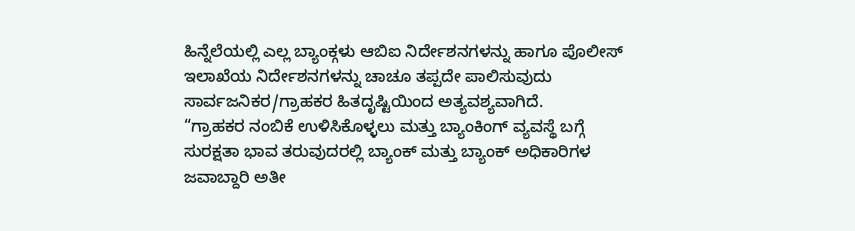ಹಿನ್ನೆಲೆಯಲ್ಲಿ ಎಲ್ಲ ಬ್ಯಾಂಕ್ಗಳು ಆಬಿಐ ನಿರ್ದೇಶನಗಳನ್ನು ಹಾಗೂ ಪೊಲೀಸ್ ಇಲಾಖೆಯ ನಿರ್ದೇಶನಗಳನ್ನು ಚಾಚೂ ತಪ್ಪದೇ ಪಾಲಿಸುವುದು ಸಾರ್ವಜನಿಕರ/ಗ್ರಾಹಕರ ಹಿತದೃಷ್ಟಿಯಿಂದ ಅತ್ಯವಶ್ಯವಾಗಿದೆ.
“ಗ್ರಾಹಕರ ನಂಬಿಕೆ ಉಳಿಸಿಕೊಳ್ಳಲು ಮತ್ತು ಬ್ಯಾಂಕಿಂಗ್ ವ್ಯವಸ್ಥೆ ಬಗ್ಗೆ ಸುರಕ್ಷತಾ ಭಾವ ತರುವುದರಲ್ಲಿ ಬ್ಯಾಂಕ್ ಮತ್ತು ಬ್ಯಾಂಕ್ ಅಧಿಕಾರಿಗಳ ಜವಾಬ್ದಾರಿ ಅತೀ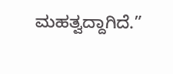ಮಹತ್ವದ್ದಾಗಿದೆ.”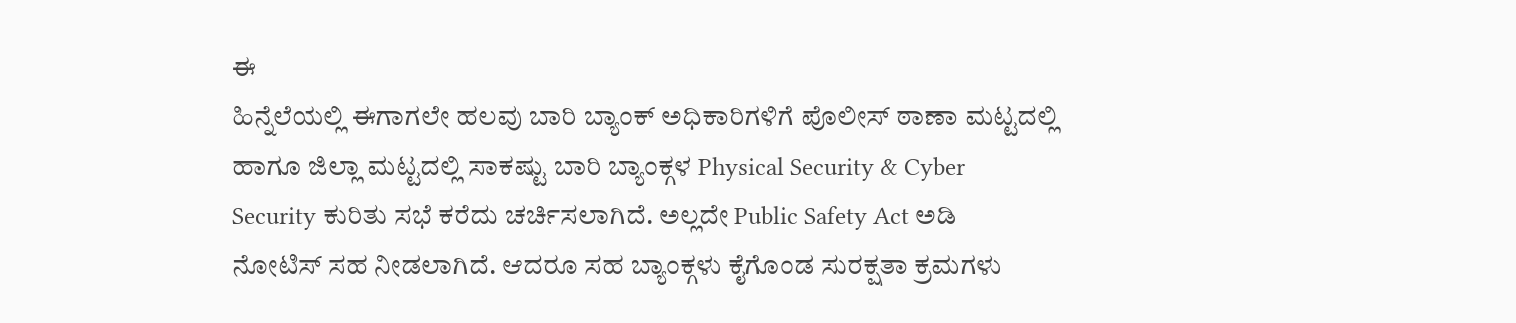ಈ
ಹಿನ್ನೆಲೆಯಲ್ಲಿ ಈಗಾಗಲೇ ಹಲವು ಬಾರಿ ಬ್ಯಾಂಕ್ ಅಧಿಕಾರಿಗಳಿಗೆ ಪೊಲೀಸ್ ಠಾಣಾ ಮಟ್ಟದಲ್ಲಿ
ಹಾಗೂ ಜಿಲ್ಲಾ ಮಟ್ಟದಲ್ಲಿ ಸಾಕಷ್ಟು ಬಾರಿ ಬ್ಯಾಂಕ್ಗಳ Physical Security & Cyber
Security ಕುರಿತು ಸಭೆ ಕರೆದು ಚರ್ಚಿಸಲಾಗಿದೆ. ಅಲ್ಲದೇ Public Safety Act ಅಡಿ
ನೋಟಿಸ್ ಸಹ ನೀಡಲಾಗಿದೆ. ಆದರೂ ಸಹ ಬ್ಯಾಂಕ್ಗಳು ಕೈಗೊಂಡ ಸುರಕ್ಷತಾ ಕ್ರಮಗಳು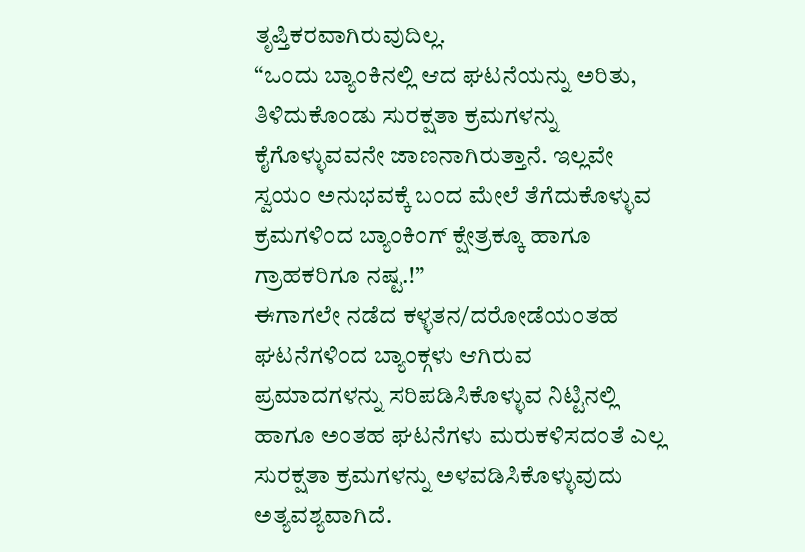ತೃಪ್ತಿಕರವಾಗಿರುವುದಿಲ್ಲ.
“ಒಂದು ಬ್ಯಾಂಕಿನಲ್ಲಿ ಆದ ಘಟನೆಯನ್ನು ಅರಿತು, ತಿಳಿದುಕೊಂಡು ಸುರಕ್ಷತಾ ಕ್ರಮಗಳನ್ನು
ಕೈಗೊಳ್ಳುವವನೇ ಜಾಣನಾಗಿರುತ್ತಾನೆ. ಇಲ್ಲವೇ ಸ್ವಯಂ ಅನುಭವಕ್ಕೆ ಬಂದ ಮೇಲೆ ತೆಗೆದುಕೊಳ್ಳುವ
ಕ್ರಮಗಳಿಂದ ಬ್ಯಾಂಕಿಂಗ್ ಕ್ಷೇತ್ರಕ್ಕೂ ಹಾಗೂ ಗ್ರಾಹಕರಿಗೂ ನಷ್ಟ.!”
ಈಗಾಗಲೇ ನಡೆದ ಕಳ್ಳತನ/ದರೋಡೆಯಂತಹ ಘಟನೆಗಳಿಂದ ಬ್ಯಾಂಕ್ಗಳು ಆಗಿರುವ
ಪ್ರಮಾದಗಳನ್ನು ಸರಿಪಡಿಸಿಕೊಳ್ಳುವ ನಿಟ್ಟಿನಲ್ಲಿ ಹಾಗೂ ಅಂತಹ ಘಟನೆಗಳು ಮರುಕಳಿಸದಂತೆ ಎಲ್ಲ
ಸುರಕ್ಷತಾ ಕ್ರಮಗಳನ್ನು ಅಳವಡಿಸಿಕೊಳ್ಳುವುದು ಅತ್ಯವಶ್ಯವಾಗಿದೆ.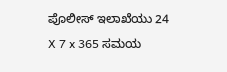ಪೊಲೀಸ್ ಇಲಾಖೆಯು 24 X 7 x 365 ಸಮಯ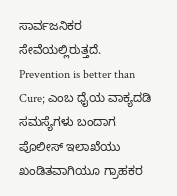ಸಾರ್ವಜನಿಕರ ಸೇವೆಯಲ್ಲಿರುತ್ತದೆ.
Prevention is better than Cure; ಎಂಬ ಧೈಯ ವಾಕ್ಯದಡಿ ಸಮಸ್ಯೆಗಳು ಬಂದಾಗ
ಪೊಲೀಸ್ ಇಲಾಖೆಯು ಖಂಡಿತವಾಗಿಯೂ ಗ್ರಾಹಕರ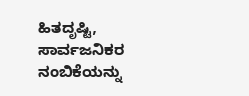ಹಿತದೃಷ್ಟಿ, ಸಾರ್ವಜನಿಕರ ನಂಬಿಕೆಯನ್ನು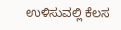ಉಳಿಸುವಲ್ಲಿ ಕೆಲಸ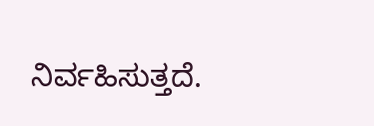ನಿರ್ವಹಿಸುತ್ತದೆ.